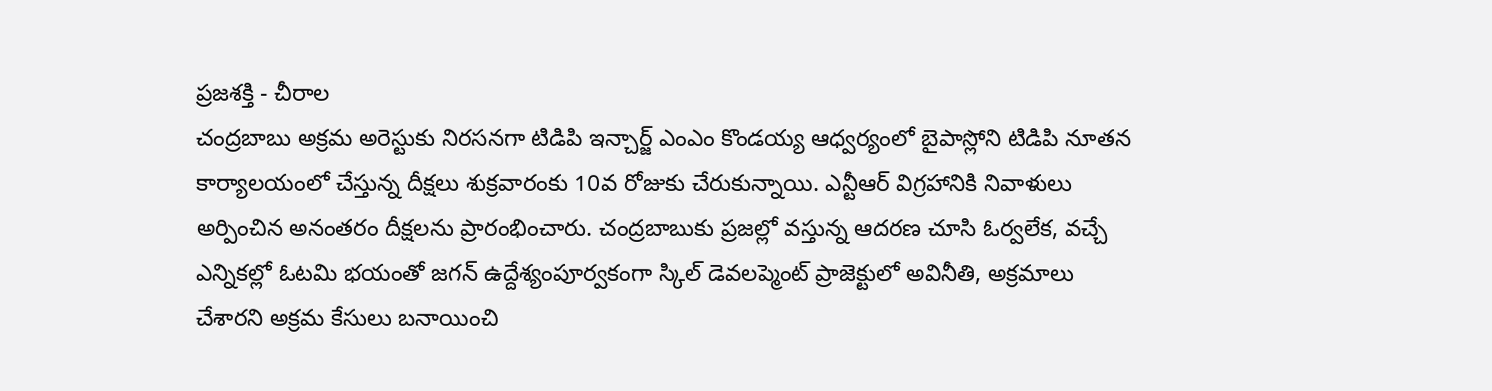ప్రజశక్తి - చీరాల
చంద్రబాబు అక్రమ అరెస్టుకు నిరసనగా టిడిపి ఇన్చార్జ్ ఎంఎం కొండయ్య ఆధ్వర్యంలో బైపాస్లోని టిడిపి నూతన కార్యాలయంలో చేస్తున్న దీక్షలు శుక్రవారంకు 10వ రోజుకు చేరుకున్నాయి. ఎన్టీఆర్ విగ్రహానికి నివాళులు అర్పించిన అనంతరం దీక్షలను ప్రారంభించారు. చంద్రబాబుకు ప్రజల్లో వస్తున్న ఆదరణ చూసి ఓర్వలేక, వచ్చే ఎన్నికల్లో ఓటమి భయంతో జగన్ ఉద్దేశ్యంపూర్వకంగా స్కిల్ డెవలప్మెంట్ ప్రాజెక్టులో అవినీతి, అక్రమాలు చేశారని అక్రమ కేసులు బనాయించి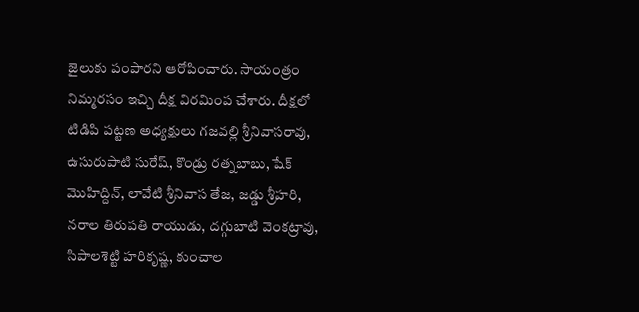జైలుకు పంపారని ఆరోపించారు. సాయంత్రం నిమ్మరసం ఇచ్చి దీక్ష విరమింప చేశారు. దీక్షలో టిడిపి పట్టణ అధ్యక్షులు గజవల్లి శ్రీనివాసరావు, ఉసురుపాటి సురేష్, కొండ్రు రత్నబాబు, షేక్ మొహిద్దిన్, లావేటి శ్రీనివాస తేజ, జడ్డు శ్రీహరి, నరాల తిరుపతి రాయుడు, దగ్గుబాటి వెంకట్రావు, సిపాలశెట్టి హరికృష్ణ, కుంచాల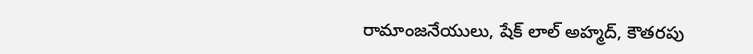రామాంజనేయులు, షేక్ లాల్ అహ్మద్, కౌతరపు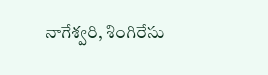నాగేశ్వరి, శింగిరేసు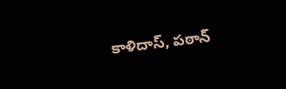కాళిదాస్, పఠాన్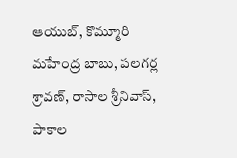ఆయుబ్, కొమ్మూరి మహేంద్ర బాబు, పలగర్ల శ్రావణ్, రాసాల శ్రీనివాస్, పాకాల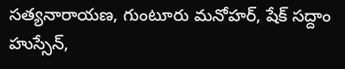సత్యనారాయణ, గుంటూరు మనోహర్, షేక్ సద్దాం హుస్సేన్,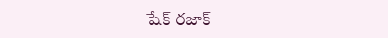షేక్ రజాక్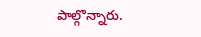పాల్గొన్నారు.